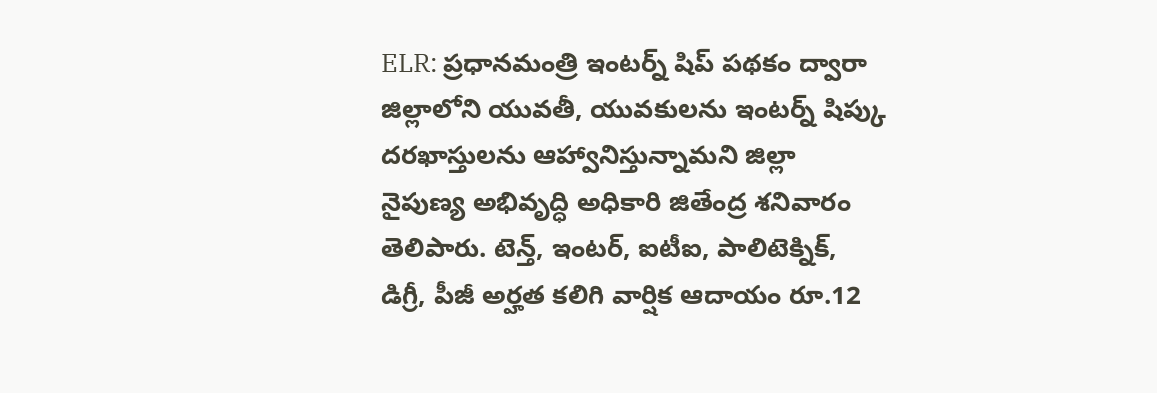ELR: ప్రధానమంత్రి ఇంటర్న్ షిప్ పథకం ద్వారా జిల్లాలోని యువతీ, యువకులను ఇంటర్న్ షిప్కు దరఖాస్తులను ఆహ్వానిస్తున్నామని జిల్లా నైపుణ్య అభివృద్ధి అధికారి జితేంద్ర శనివారం తెలిపారు. టెన్త్, ఇంటర్, ఐటీఐ, పాలిటెక్నిక్, డిగ్రీ, పీజీ అర్హత కలిగి వార్షిక ఆదాయం రూ.12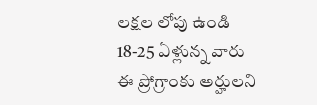లక్షల లోపు ఉండి 18-25 ఏళ్లున్న వారు ఈ ప్రోగ్రాంకు అర్హులని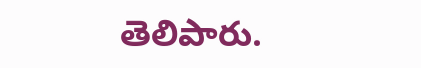తెలిపారు.